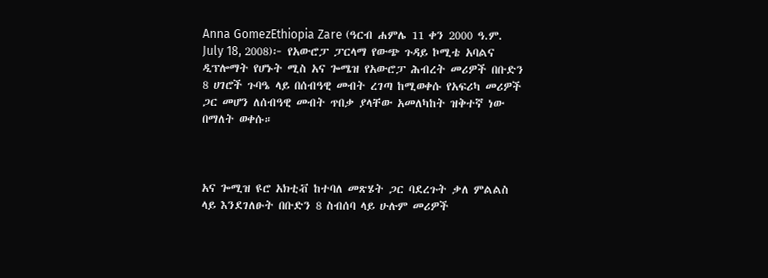Anna GomezEthiopia Zare (ዓርብ ሐምሌ 11 ቀን 2000 ዓ.ም. July 18, 2008)፦ የአውሮፓ ፓርላማ የውጭ ጉዳይ ኮሚቴ አባልና ዲፕሎማት የሆኑት ሚስ አና ጐሜዝ የአውሮፓ ሕብረት መሪዎች በቡድን 8 ሀገሮች ጉባዔ ላይ በሰብዓዊ መብት ረገጣ ከሚወቀሱ የአፍሪካ መሪዎች ጋር መሆን ለሰብዓዊ መብት ጥበቃ ያላቸው አመለካከት ዝቅተኛ ነው በማለት ወቀሱ።



አና ጐሚዝ ዩሮ አክቲቭ ከተባለ መጽሄት ጋር ባደረጉት ቃለ ምልልስ ላይ እንደገለፁት በቡድን 8 ስብሰባ ላይ ሁሉም መሪዎች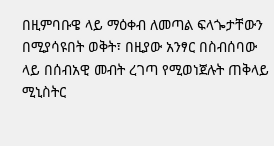በዚምባቡዌ ላይ ማዕቀብ ለመጣል ፍላጐታቸውን በሚያሳዩበት ወቅት፣ በዚያው አንፃር በስብሰባው ላይ በሰብአዊ መብት ረገጣ የሚወነጀሉት ጠቅላይ ሚኒስትር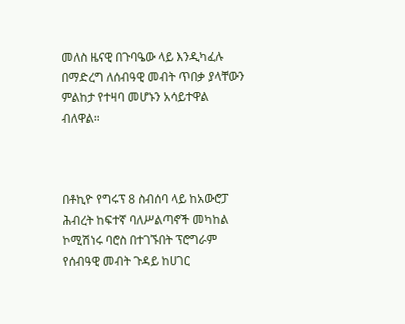መለስ ዜናዊ በጉባዔው ላይ እንዲካፈሉ በማድረግ ለሰብዓዊ መብት ጥበቃ ያላቸውን ምልከታ የተዛባ መሆኑን አሳይተዋል ብለዋል።



በቶኪዮ የግሩፕ 8 ስብሰባ ላይ ከአውሮፓ ሕብረት ከፍተኛ ባለሥልጣኖች መካከል ኮሚሽነሩ ባሮስ በተገኙበት ፕሮግራም የሰብዓዊ መብት ጉዳይ ከሀገር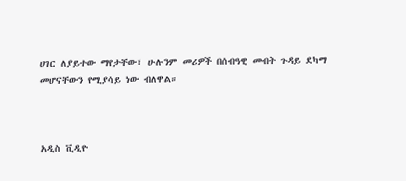ሀገር ለያይተው ማየታቸው፣ ሁሉንም መሪዎች በሰብዓዊ መብት ጉዳይ ደካማ መሆናቸውን የሚያሳይ ነው ብለዋል።



አዲስ ቪዲዮ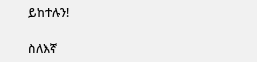ይከተሉን!

ስለእኛ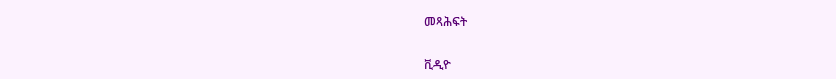መጻሕፍት

ቪዲዮ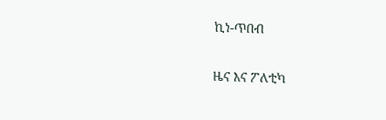ኪነ-ጥበብ

ዜና እና ፖለቲካ